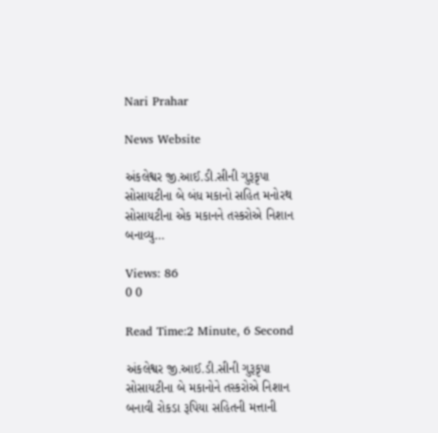Nari Prahar

News Website

અંકલેશ્વર જી.આઈ.ડી.સીની ગુરૂકૃપા સોસાયટીના બે બંધ મકાનો સહિત મનોરથ સોસાયટીના એક મકાનને તસ્કરોએ નિશાન બનાવ્યુ…

Views: 86
0 0

Read Time:2 Minute, 6 Second

અંકલેશ્વર જી.આઈ.ડી.સીની ગુરૂકૃપા સોસાયટીના બે મકાનોને તસ્કરોએ નિશાન બનાવી રોકડા રૂપિયા સહિતની મત્તાની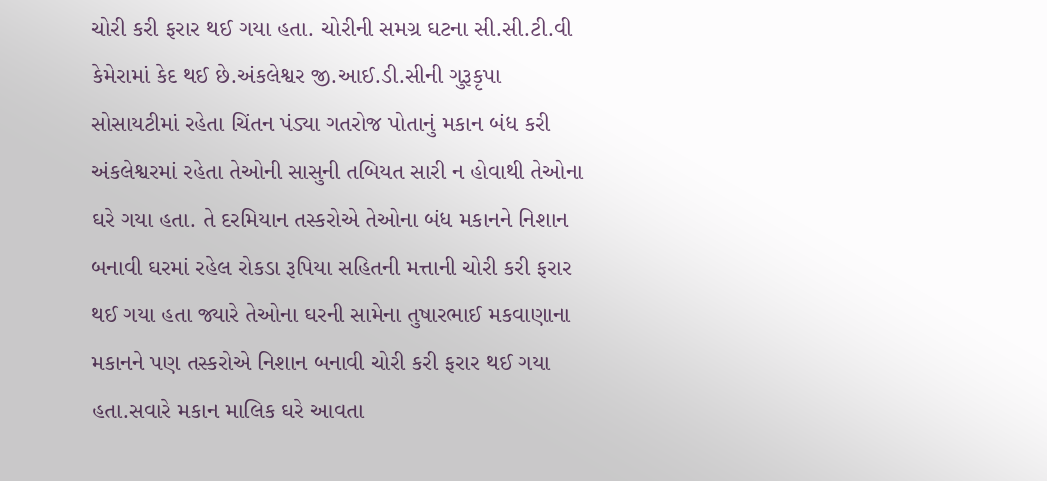ચોરી કરી ફરાર થઈ ગયા હતા. ચોરીની સમગ્ર ઘટના સી.સી.ટી.વી કેમેરામાં કેદ થઈ છે.અંકલેશ્વર જી.આઈ.ડી.સીની ગુરૂકૃપા સોસાયટીમાં રહેતા ચિંતન પંડ્યા ગતરોજ પોતાનું મકાન બંધ કરી અંકલેશ્વરમાં રહેતા તેઓની સાસુની તબિયત સારી ન હોવાથી તેઓના ઘરે ગયા હતા. તે દરમિયાન તસ્કરોએ તેઓના બંધ મકાનને નિશાન બનાવી ઘરમાં રહેલ રોકડા રૂપિયા સહિતની મત્તાની ચોરી કરી ફરાર થઈ ગયા હતા જ્યારે તેઓના ઘરની સામેના તુષારભાઈ મકવાણાના મકાનને પણ તસ્કરોએ નિશાન બનાવી ચોરી કરી ફરાર થઈ ગયા હતા.સવારે મકાન માલિક ઘરે આવતા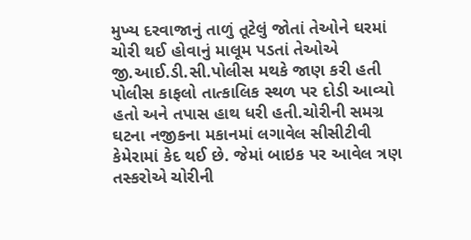મુખ્ય દરવાજાનું તાળું તૂટેલું જોતાં તેઓને ઘરમાં ચોરી થઈ હોવાનું માલૂમ પડતાં તેઓએ જી.આઈ.ડી.સી.પોલીસ મથકે જાણ કરી હતી પોલીસ કાફલો તાત્કાલિક સ્થળ પર દોડી આવ્યો હતો અને તપાસ હાથ ધરી હતી.ચોરીની સમગ્ર ઘટના નજીકના મકાનમાં લગાવેલ સીસીટીવી કેમેરામાં કેદ થઈ છે. જેમાં બાઇક પર આવેલ ત્રણ તસ્કરોએ ચોરીની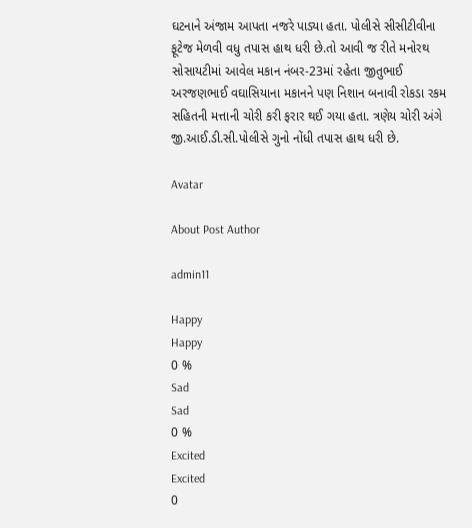ઘટનાને અંજામ આપતા નજરે પાડ્યા હતા. પોલીસે સીસીટીવીના ફૂટેજ મેળવી વધુ તપાસ હાથ ધરી છે.તો આવી જ રીતે મનોરથ સોસાયટીમાં આવેલ મકાન નંબર-23માં રહેતા જીતુભાઈ અરજણભાઈ વઘાસિયાના મકાનને પણ નિશાન બનાવી રોકડા રકમ સહિતની મત્તાની ચોરી કરી ફરાર થઈ ગયા હતા. ત્રણેય ચોરી અંગે જી.આઈ.ડી.સી.પોલીસે ગુનો નોંધી તપાસ હાથ ધરી છે.

Avatar

About Post Author

admin11

Happy
Happy
0 %
Sad
Sad
0 %
Excited
Excited
0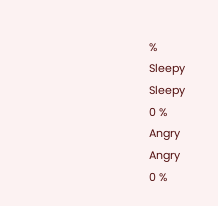%
Sleepy
Sleepy
0 %
Angry
Angry
0 %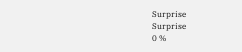Surprise
Surprise
0 %